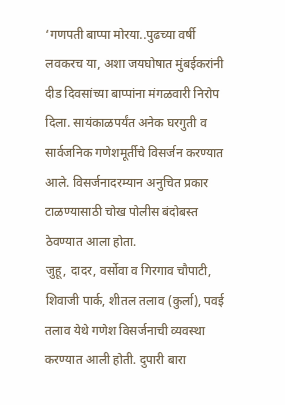‘गणपती बाप्पा मोरया..पुढच्या वर्षी लवकरच या, अशा जयघोषात मुंबईकरांनी दीड दिवसांच्या बाप्पांना मंगळवारी निरोप दिला. सायंकाळपर्यंत अनेक घरगुती व सार्वजनिक गणेशमूर्तीचे विसर्जन करण्यात आले. विसर्जनादरम्यान अनुचित प्रकार टाळण्यासाठी चोख पोलीस बंदोबस्त ठेवण्यात आला होता.
जुहू, दादर, वर्सोवा व गिरगाव चौपाटी, शिवाजी पार्क, शीतल तलाव (कुर्ला), पवई तलाव येथे गणेश विसर्जनाची व्यवस्था करण्यात आली होती. दुपारी बारा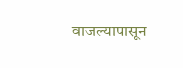वाजल्यापासून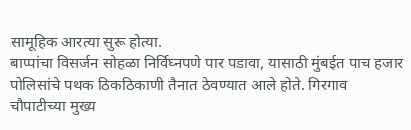सामूहिक आरत्या सुरू होत्या.
बाप्पांचा विसर्जन सोहळा निर्विघ्नपणे पार पडावा, यासाठी मुंबईत पाच हजार पोलिसांचे पथक ठिकठिकाणी तैनात ठेवण्यात आले होते. गिरगाव चौपाटीच्या मुख्य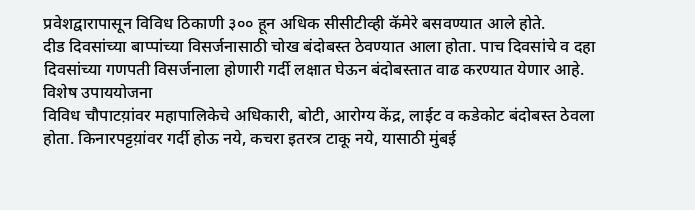प्रवेशद्वारापासून विविध ठिकाणी ३०० हून अधिक सीसीटीव्ही कॅमेरे बसवण्यात आले होते.
दीड दिवसांच्या बाप्पांच्या विसर्जनासाठी चोख बंदोबस्त ठेवण्यात आला होता. पाच दिवसांचे व दहा दिवसांच्या गणपती विसर्जनाला होणारी गर्दी लक्षात घेऊन बंदोबस्तात वाढ करण्यात येणार आहे.
विशेष उपाययोजना
विविध चौपाटय़ांवर महापालिकेचे अधिकारी, बोटी, आरोग्य केंद्र, लाईट व कडेकोट बंदोबस्त ठेवला होता. किनारपट्टय़ांवर गर्दी होऊ नये, कचरा इतरत्र टाकू नये, यासाठी मुंबई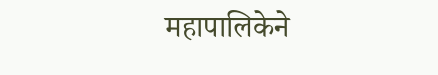महापालिकेने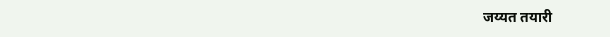जय्यत तयारी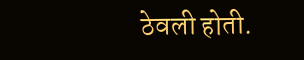ठेवली होती.